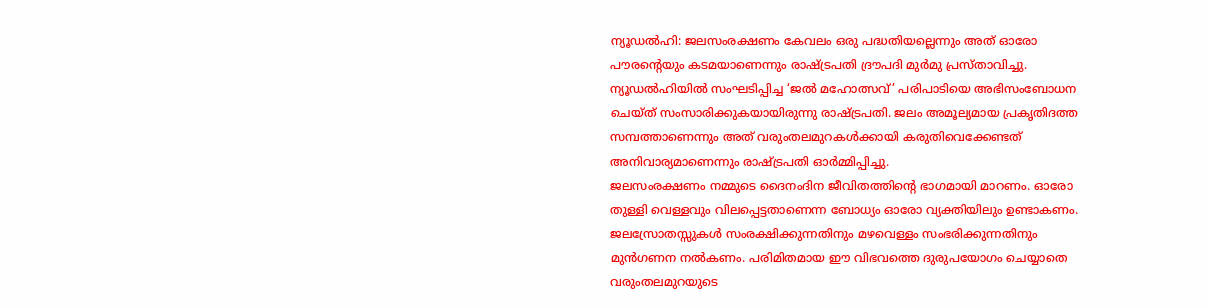ന്യൂഡൽഹി: ജലസംരക്ഷണം കേവലം ഒരു പദ്ധതിയല്ലെന്നും അത് ഓരോ പൗരന്റെയും കടമയാണെന്നും രാഷ്ട്രപതി ദ്രൗപദി മുർമു പ്രസ്താവിച്ചു. ന്യൂഡൽഹിയിൽ സംഘടിപ്പിച്ച ‘ജൽ മഹോത്സവ്’ പരിപാടിയെ അഭിസംബോധന ചെയ്ത് സംസാരിക്കുകയായിരുന്നു രാഷ്ട്രപതി. ജലം അമൂല്യമായ പ്രകൃതിദത്ത സമ്പത്താണെന്നും അത് വരുംതലമുറകൾക്കായി കരുതിവെക്കേണ്ടത് അനിവാര്യമാണെന്നും രാഷ്ട്രപതി ഓർമ്മിപ്പിച്ചു.
ജലസംരക്ഷണം നമ്മുടെ ദൈനംദിന ജീവിതത്തിന്റെ ഭാഗമായി മാറണം. ഓരോ തുള്ളി വെള്ളവും വിലപ്പെട്ടതാണെന്ന ബോധ്യം ഓരോ വ്യക്തിയിലും ഉണ്ടാകണം. ജലസ്രോതസ്സുകൾ സംരക്ഷിക്കുന്നതിനും മഴവെള്ളം സംഭരിക്കുന്നതിനും മുൻഗണന നൽകണം. പരിമിതമായ ഈ വിഭവത്തെ ദുരുപയോഗം ചെയ്യാതെ വരുംതലമുറയുടെ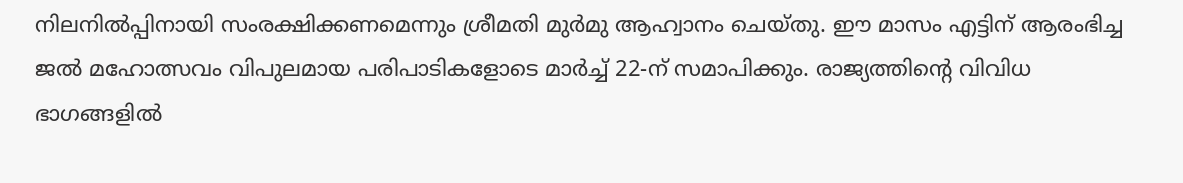നിലനിൽപ്പിനായി സംരക്ഷിക്കണമെന്നും ശ്രീമതി മുർമു ആഹ്വാനം ചെയ്തു. ഈ മാസം എട്ടിന് ആരംഭിച്ച ജൽ മഹോത്സവം വിപുലമായ പരിപാടികളോടെ മാർച്ച് 22-ന് സമാപിക്കും. രാജ്യത്തിന്റെ വിവിധ ഭാഗങ്ങളിൽ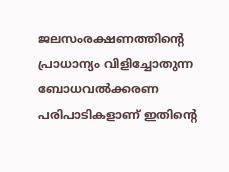ജലസംരക്ഷണത്തിന്റെ പ്രാധാന്യം വിളിച്ചോതുന്ന ബോധവൽക്കരണ പരിപാടികളാണ് ഇതിന്റെ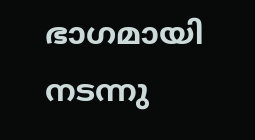ഭാഗമായി നടന്നു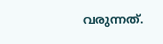വരുന്നത്.